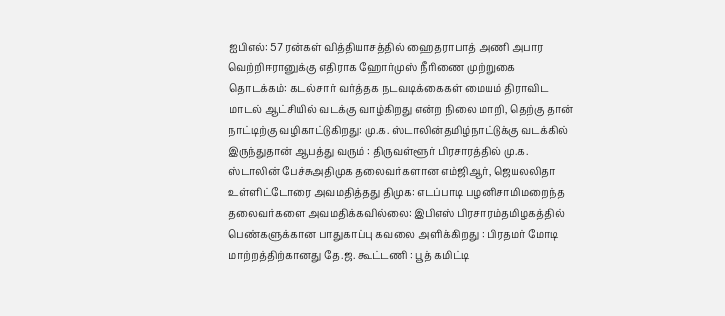ஐபிஎல்: 57 ரன்கள் வித்தியாசத்தில் ஹைதராபாத் அணி அபார வெற்றிஈரானுக்கு எதிராக ஹோர்முஸ் நீரிணை முற்றுகை தொடக்கம்: கடல்சார் வர்த்தக நடவடிக்கைகள் மையம் திராவிட மாடல் ஆட்சியில் வடக்கு வாழ்கிறது என்ற நிலை மாறி, தெற்கு தான் நாட்டிற்கு வழிகாட்டுகிறது: மு.க. ஸ்டாலின்தமிழ்நாட்டுக்கு வடக்கில் இருந்துதான் ஆபத்து வரும் : திருவள்ளூர் பிரசாரத்தில் மு.க. ஸ்டாலின் பேச்சுஅதிமுக தலைவர்களான எம்ஜிஆர், ஜெயலலிதா உள்ளிட்டோரை அவமதித்தது திமுக: எடப்பாடி பழனிசாமிமறைந்த தலைவர்களை அவமதிக்கவில்லை: இபிஎஸ் பிரசாரம்தமிழகத்தில் பெண்களுக்கான பாதுகாப்பு கவலை அளிக்கிறது : பிரதமர் மோடி மாற்றத்திற்கானது தே.ஜ. கூட்டணி : பூத் கமிட்டி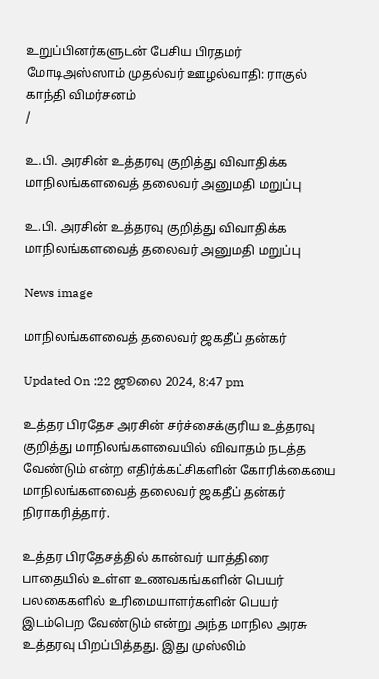உறுப்பினர்களுடன் பேசிய பிரதமர் மோடிஅஸ்ஸாம் முதல்வர் ஊழல்வாதி: ராகுல் காந்தி விமர்சனம்
/

உ.பி. அரசின் உத்தரவு குறித்து விவாதிக்க மாநிலங்களவைத் தலைவர் அனுமதி மறுப்பு

உ.பி. அரசின் உத்தரவு குறித்து விவாதிக்க மாநிலங்களவைத் தலைவர் அனுமதி மறுப்பு

News image

மாநிலங்களவைத் தலைவர் ஜகதீப் தன்கர்

Updated On :22 ஜூலை 2024, 8:47 pm

உத்தர பிரதேச அரசின் சர்ச்சைக்குரிய உத்தரவு குறித்து மாநிலங்களவையில் விவாதம் நடத்த வேண்டும் என்ற எதிர்க்கட்சிகளின் கோரிக்கையை மாநிலங்களவைத் தலைவர் ஜகதீப் தன்கர் நிராகரித்தார்.

உத்தர பிரதேசத்தில் கான்வர் யாத்திரை பாதையில் உள்ள உணவகங்களின் பெயர் பலகைகளில் உரிமையாளர்களின் பெயர் இடம்பெற வேண்டும் என்று அந்த மாநில அரசு உத்தரவு பிறப்பித்தது. இது முஸ்லிம்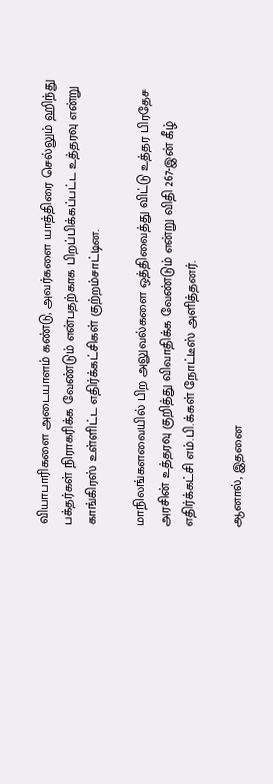வியாபாரிகளை அடையாளம் கண்டு, அவர்களை யாத்திரை செல்லும் ஹிந்து பக்தர்கள் நிராகரிக்க வேண்டும் என்பதற்காக பிறப்பிக்கப்பட்ட உத்தரவு என்று காங்கிரஸ் உள்ளிட்ட எதிர்க்கட்சிகள் குற்றம்சாட்டின.

மாநிலங்களவையில் பிற அலுவல்களை ஒத்திவைத்து விட்டு உத்தர பிரதேச அரசின் உத்தரவு குறித்து விவாதிக்க வேண்டும் என்று விதி 267-இன் கீழ் எதிர்க்கட்சி எம்.பி.க்கள் நோட்டீஸ் அளித்தனர்.

ஆனால், இதனை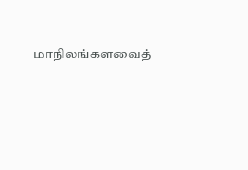மாநிலங்களவைத்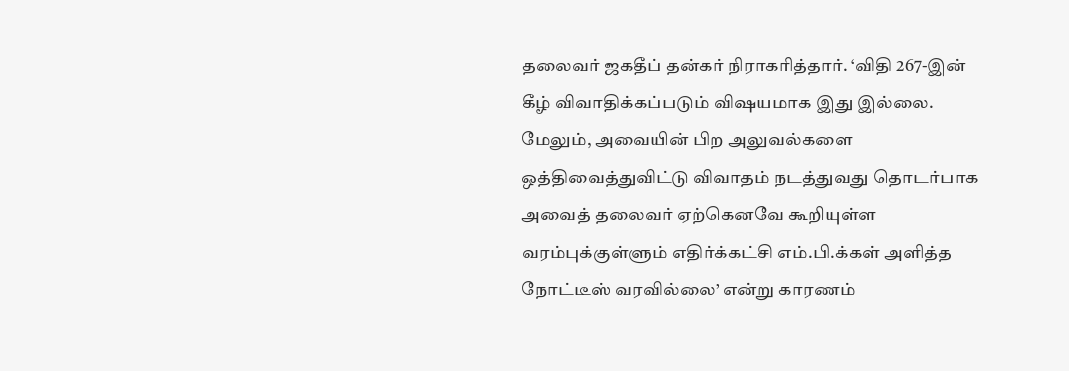தலைவர் ஜகதீப் தன்கர் நிராகரித்தார். ‘விதி 267-இன் கீழ் விவாதிக்கப்படும் விஷயமாக இது இல்லை. மேலும், அவையின் பிற அலுவல்களை ஒத்திவைத்துவிட்டு விவாதம் நடத்துவது தொடர்பாக அவைத் தலைவர் ஏற்கெனவே கூறியுள்ள வரம்புக்குள்ளும் எதிர்க்கட்சி எம்.பி.க்கள் அளித்த நோட்டீஸ் வரவில்லை’ என்று காரணம்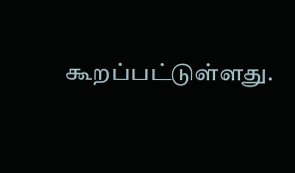கூறப்பட்டுள்ளது.